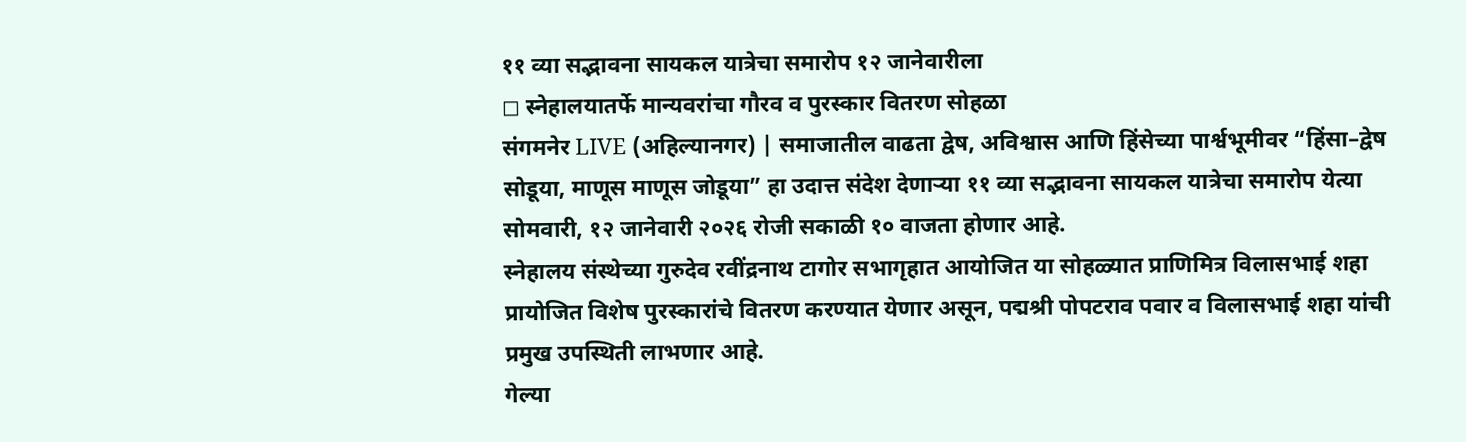११ व्या सद्भावना सायकल यात्रेचा समारोप १२ जानेवारीला
◻ स्नेहालयातर्फे मान्यवरांचा गौरव व पुरस्कार वितरण सोहळा
संगमनेर LIVE (अहिल्यानगर) | समाजातील वाढता द्वेष, अविश्वास आणि हिंसेच्या पार्श्वभूमीवर “हिंसा–द्वेष सोडूया, माणूस माणूस जोडूया” हा उदात्त संदेश देणाऱ्या ११ व्या सद्भावना सायकल यात्रेचा समारोप येत्या सोमवारी, १२ जानेवारी २०२६ रोजी सकाळी १० वाजता होणार आहे.
स्नेहालय संस्थेच्या गुरुदेव रवींद्रनाथ टागोर सभागृहात आयोजित या सोहळ्यात प्राणिमित्र विलासभाई शहा प्रायोजित विशेष पुरस्कारांचे वितरण करण्यात येणार असून, पद्मश्री पोपटराव पवार व विलासभाई शहा यांची प्रमुख उपस्थिती लाभणार आहे.
गेल्या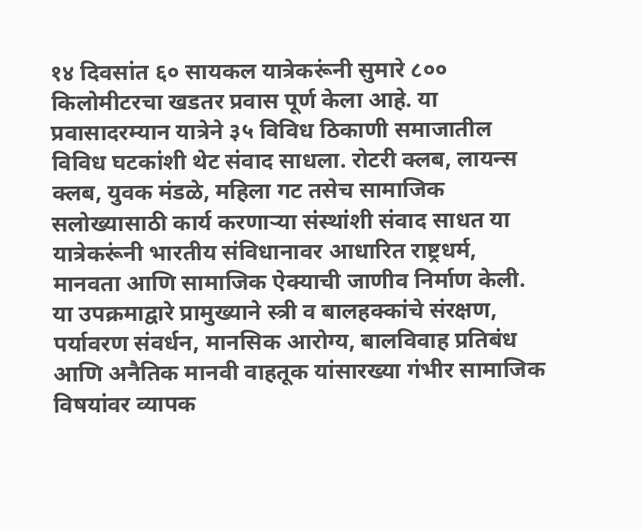१४ दिवसांत ६० सायकल यात्रेकरूंनी सुमारे ८०० किलोमीटरचा खडतर प्रवास पूर्ण केला आहे. या प्रवासादरम्यान यात्रेने ३५ विविध ठिकाणी समाजातील विविध घटकांशी थेट संवाद साधला. रोटरी क्लब, लायन्स क्लब, युवक मंडळे, महिला गट तसेच सामाजिक सलोख्यासाठी कार्य करणाऱ्या संस्थांशी संवाद साधत या यात्रेकरूंनी भारतीय संविधानावर आधारित राष्ट्रधर्म, मानवता आणि सामाजिक ऐक्याची जाणीव निर्माण केली.
या उपक्रमाद्वारे प्रामुख्याने स्त्री व बालहक्कांचे संरक्षण, पर्यावरण संवर्धन, मानसिक आरोग्य, बालविवाह प्रतिबंध आणि अनैतिक मानवी वाहतूक यांसारख्या गंभीर सामाजिक विषयांवर व्यापक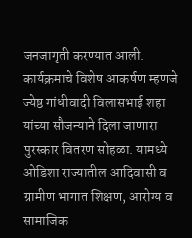जनजागृती करण्यात आली.
कार्यक्रमाचे विशेष आकर्षण म्हणजे ज्येष्ठ गांधीवादी विलासभाई शहा यांच्या सौजन्याने दिला जाणारा पुरस्कार वितरण सोहळा. यामध्ये ओडिशा राज्यातील आदिवासी व ग्रामीण भागात शिक्षण, आरोग्य व सामाजिक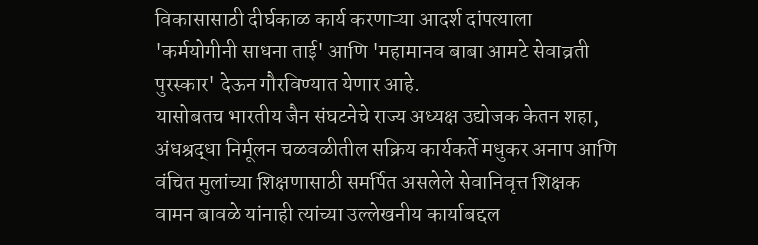विकासासाठी दीर्घकाळ कार्य करणाऱ्या आदर्श दांपत्याला 'कर्मयोगीनी साधना ताई' आणि 'महामानव बाबा आमटे सेवाव्रती पुरस्कार' देऊन गौरविण्यात येणार आहे.
यासोबतच भारतीय जैन संघटनेचे राज्य अध्यक्ष उद्योजक केतन शहा, अंधश्रद्धा निर्मूलन चळवळीतील सक्रिय कार्यकर्ते मधुकर अनाप आणि वंचित मुलांच्या शिक्षणासाठी समर्पित असलेले सेवानिवृत्त शिक्षक वामन बावळे यांनाही त्यांच्या उल्लेखनीय कार्याबद्दल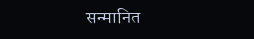सन्मानित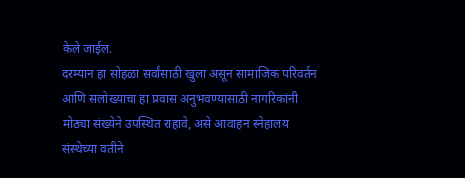केले जाईल.
दरम्यान हा सोहळा सर्वांसाठी खुला असून सामाजिक परिवर्तन आणि सलोख्याचा हा प्रवास अनुभवण्यासाठी नागरिकांनी मोठ्या संख्येने उपस्थित राहावे, असे आवाहन स्नेहालय संस्थेच्या वतीने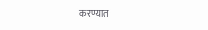करण्यात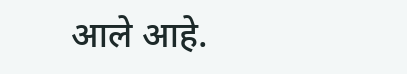आले आहे.